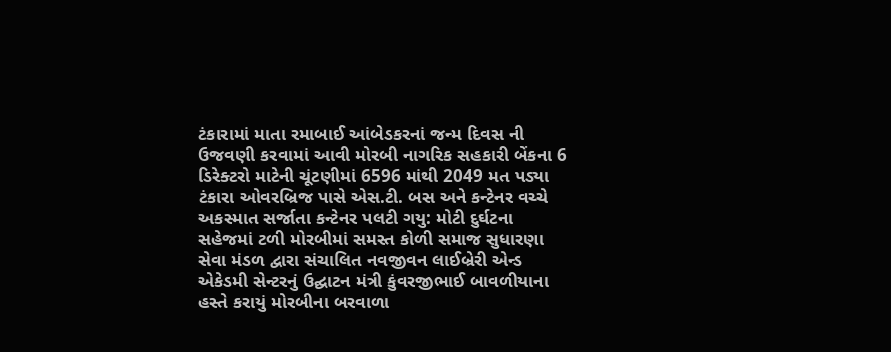ટંકારામાં માતા રમાબાઈ આંબેડકરનાં જન્મ દિવસ ની ઉજવણી કરવામાં આવી મોરબી નાગરિક સહકારી બેંકના 6 ડિરેક્ટરો માટેની ચૂંટણીમાં 6596 માંથી 2049 મત પડ્યા ટંકારા ઓવરબ્રિજ પાસે એસ.ટી. બસ અને કન્ટેનર વચ્ચે અકસ્માત સર્જાતા કન્ટેનર પલટી ગયુ: મોટી દુર્ઘટના સહેજમાં ટળી મોરબીમાં સમસ્ત કોળી સમાજ સુધારણા સેવા મંડળ દ્વારા સંચાલિત નવજીવન લાઈબ્રેરી એન્ડ એકેડમી સેન્ટરનું ઉદ્ઘાટન મંત્રી કુંવરજીભાઈ બાવળીયાના હસ્તે કરાયું મોરબીના બરવાળા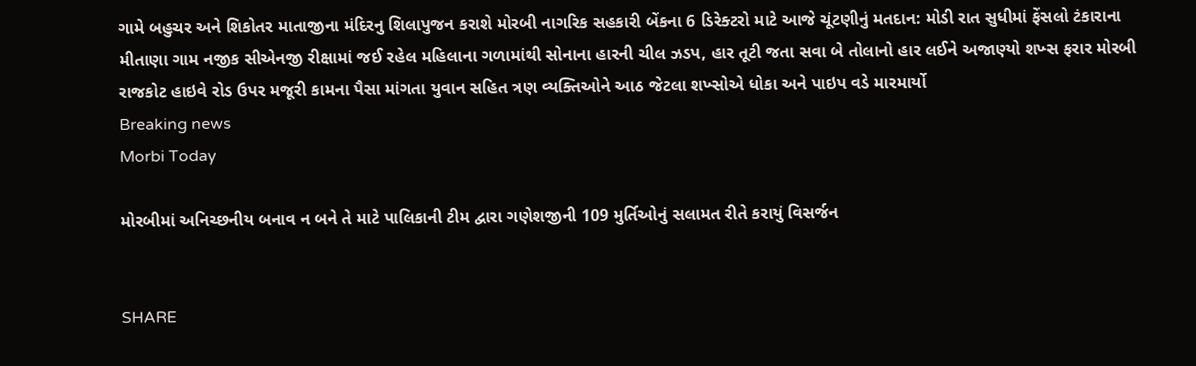ગામે બહુચર અને શિકોતર માતાજીના મંદિરનુ શિલાપુજન કરાશે મોરબી નાગરિક સહકારી બેંકના 6 ડિરેક્ટરો માટે આજે ચૂંટણીનું મતદાન: મોડી રાત સુધીમાં ફેંસલો ટંકારાના મીતાણા ગામ નજીક સીએનજી રીક્ષામાં જઈ રહેલ મહિલાના ગળામાંથી સોનાના હારની ચીલ ઝડપ, હાર તૂટી જતા સવા બે તોલાનો હાર લઈને અજાણ્યો શખ્સ ફરાર મોરબી રાજકોટ હાઇવે રોડ ઉપર મજૂરી કામના પૈસા માંગતા યુવાન સહિત ત્રણ વ્યક્તિઓને આઠ જેટલા શખ્સોએ ધોકા અને પાઇપ વડે મારમાર્યો
Breaking news
Morbi Today

મોરબીમાં અનિચ્છનીય બનાવ ન બને તે માટે પાલિકાની ટીમ દ્વારા ગણેશજીની 109 મુર્તિઓનું સલામત રીતે કરાયું વિસર્જન


SHARE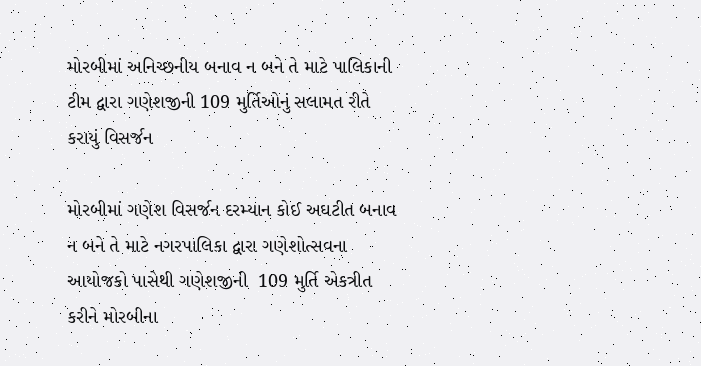મોરબીમાં અનિચ્છનીય બનાવ ન બને તે માટે પાલિકાની ટીમ દ્વારા ગણેશજીની 109 મુર્તિઓનું સલામત રીતે કરાયું વિસર્જન

મોરબીમાં ગણેશ વિસર્જન દરમ્યાન કોઈ અઘટીત બનાવ ન બને તે માટે નગરપાલિકા દ્વારા ગણેશોત્સવના આયોજકો પાસેથી ગણેશજીની  109 મુર્તિ એકત્રીત કરીને મોરબીના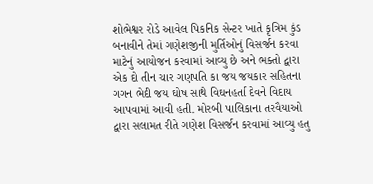શોભેશ્વર રોડે આવેલ પિકનિક સેન્ટર ખાતે કૃત્રિમ કુંડ બનાવીને તેમાં ગણેશજીની મુર્તિઓનું વિસર્જન કરવા માટેનું આયોજન કરવામાં આવ્યુ છે અને ભક્તો દ્વારા એક દો તીન ચાર ગણપતિ કા જય જયકાર સહિતના ગગન ભેદી જય ઘોષ સાથે વિઘનહર્તા દેવને વિદાય આપવામાં આવી હતી. મોરબી પાલિકાના તરવૈયાઓ દ્વારા સલામત રીતે ગણેશ વિસર્જન કરવામાં આવ્યુ હતુ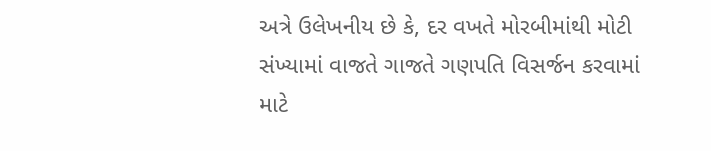અત્રે ઉલેખનીય છે કે, દર વખતે મોરબીમાંથી મોટી સંખ્યામાં વાજતે ગાજતે ગણપતિ વિસર્જન કરવામાં માટે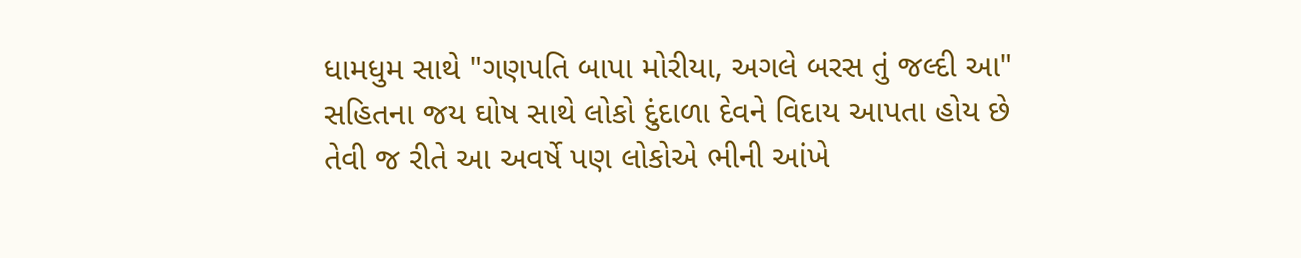ધામધુમ સાથે "ગણપતિ બાપા મોરીયા, અગલે બરસ તું જલ્દી આ" સહિતના જય ઘોષ સાથે લોકો દુંદાળા દેવને વિદાય આપતા હોય છે તેવી જ રીતે આ અવર્ષે પણ લોકોએ ભીની આંખે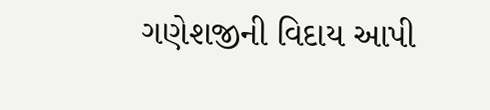ગણેશજીની વિદાય આપી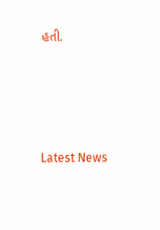હતી.






Latest News